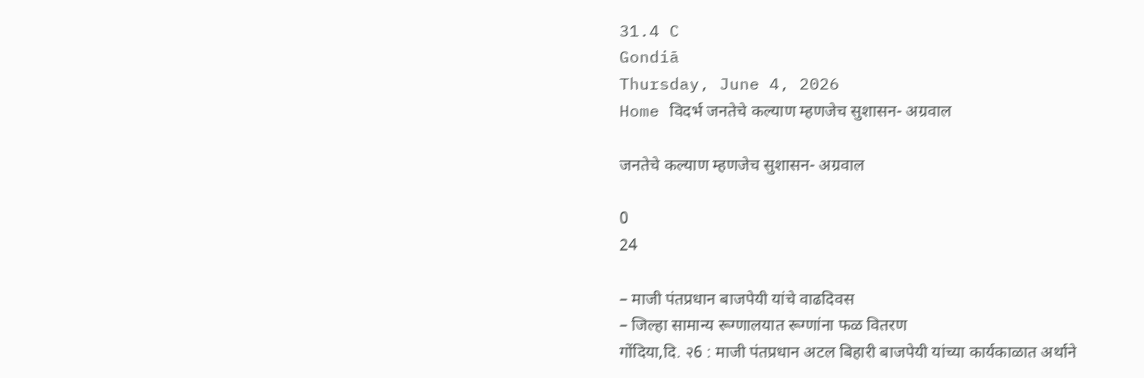31.4 C
Gondiā
Thursday, June 4, 2026
Home विदर्भ जनतेचे कल्याण म्हणजेच सुशासन- अग्रवाल

जनतेचे कल्याण म्हणजेच सुशासन- अग्रवाल

0
24

– माजी पंतप्रधान बाजपेयी यांचे वाढदिवस
– जिल्हा सामान्य रूग्णालयात रूग्णांना फळ वितरण
गोंदिया,दि. २6 : माजी पंतप्रधान अटल बिहारी बाजपेयी यांच्या कार्यकाळात अर्थाने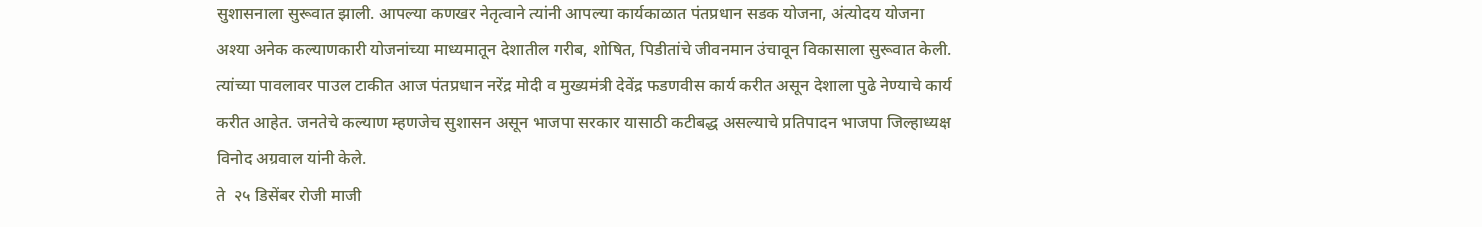सुशासनाला सुरूवात झाली. आपल्या कणखर नेतृत्वाने त्यांनी आपल्या कार्यकाळात पंतप्रधान सडक योजना, अंत्योदय योजना अश्या अनेक कल्याणकारी योजनांच्या माध्यमातून देशातील गरीब, शोषित, पिडीतांचे जीवनमान उंचावून विकासाला सुरूवात केली. त्यांच्या पावलावर पाउल टाकीत आज पंतप्रधान नरेंद्र मोदी व मुख्यमंत्री देवेंद्र फडणवीस कार्य करीत असून देशाला पुढे नेण्याचे कार्य करीत आहेत. जनतेचे कल्याण म्हणजेच सुशासन असून भाजपा सरकार यासाठी कटीबद्ध असल्याचे प्रतिपादन भाजपा जिल्हाध्यक्ष विनोद अग्रवाल यांनी केले.
ते  २५ डिसेंबर रोजी माजी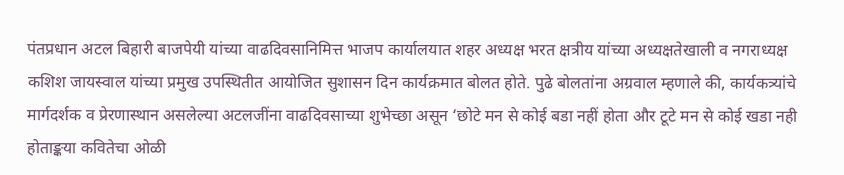पंतप्रधान अटल बिहारी बाजपेयी यांच्या वाढदिवसानिमित्त भाजप कार्यालयात शहर अध्यक्ष भरत क्षत्रीय यांच्या अध्यक्षतेखाली व नगराध्यक्ष कशिश जायस्वाल यांच्या प्रमुख उपस्थितीत आयोजित सुशासन दिन कार्यक्रमात बोलत होते. पुढे बोलतांना अग्रवाल म्हणाले की, कार्यकत्र्यांचे मार्गदर्शक व प्रेरणास्थान असलेल्या अटलजींना वाढदिवसाच्या शुभेच्छा असून ‘छोटे मन से कोई बडा नहीं होता और टूटे मन से कोई खडा नही होताङ्कया कवितेचा ओळी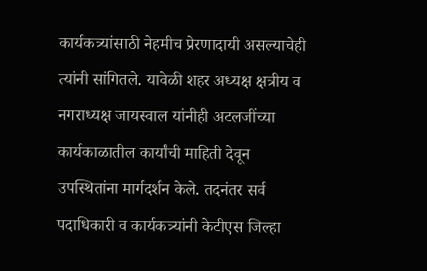कार्यकत्र्यांसाठी नेहमीच प्रेरणादायी असल्याचेही त्यांनी सांगितले. यावेळी शहर अध्यक्ष क्षत्रीय व नगराध्यक्ष जायस्वाल यांनीही अटलजींच्या कार्यकाळातील कार्यांची माहिती देवून उपस्थितांना मार्गदर्शन केले. तदनंतर सर्व पदाधिकारी व कार्यकत्र्यांनी केटीएस जिल्हा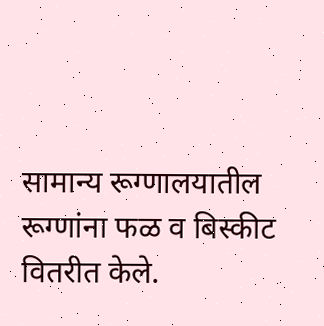सामान्य रूग्णालयातील रूग्णांना फळ व बिस्कीट वितरीत केले.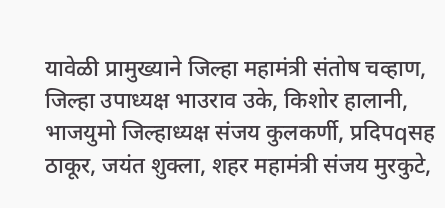यावेळी प्रामुख्याने जिल्हा महामंत्री संतोष चव्हाण, जिल्हा उपाध्यक्ष भाउराव उके, किशोर हालानी, भाजयुमो जिल्हाध्यक्ष संजय कुलकर्णी, प्रदिपqसह ठाकूर, जयंत शुक्ला, शहर महामंत्री संजय मुरकुटे,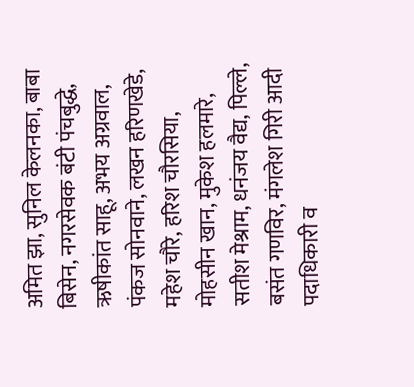अमित झा, सुनिल केलनका, बाबा बिसेन, नगरसेवक बंटी पंचबुद्धे, ऋषीकांत साहू, अभय अग्रवाल, पंकज सोनवाने, लखन हरिणखेडे, महेश चौरे, हरिश चौरसिया, मोहसीन खान, मुकेश हलमारे, सतीश मेश्राम, धनंजय वैद्य, पिल्ले, बसंत गणविर, मंगलेश गिरी आदी पदाधिकारी व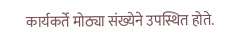कार्यकर्ते मोठ्या संख्येने उपस्थित होते.